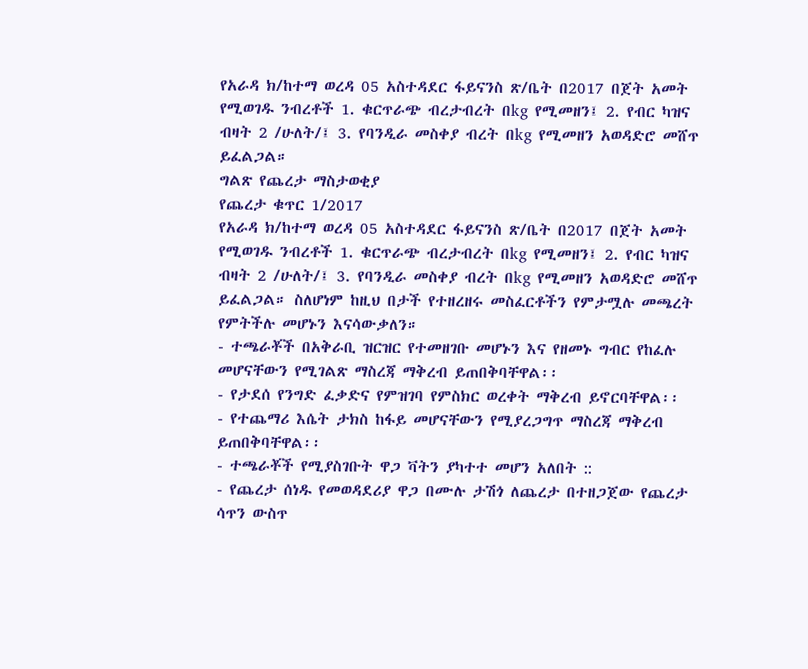የአራዳ ክ/ከተማ ወረዳ 05 አስተዳደር ፋይናንስ ጽ/ቤት በ2017 በጀት አመት የሚወገዱ ንብረቶች 1. ቁርጥራጭ ብረታብረት በkg የሚመዘን፤ 2. የብር ካዝና ብዛት 2 /ሁለት/፤ 3. የባንዲራ መስቀያ ብረት በkg የሚመዘን አወዳድሮ መሸጥ ይፈልጋል።
ግልጽ የጨረታ ማስታወቂያ
የጨረታ ቁጥር 1/2017
የአራዳ ክ/ከተማ ወረዳ 05 አስተዳደር ፋይናንስ ጽ/ቤት በ2017 በጀት አመት የሚወገዱ ንብረቶች 1. ቁርጥራጭ ብረታብረት በkg የሚመዘን፤ 2. የብር ካዝና ብዛት 2 /ሁለት/፤ 3. የባንዲራ መስቀያ ብረት በkg የሚመዘን አወዳድሮ መሸጥ ይፈልጋል። ስለሆነም ከዚህ በታች የተዘረዘሩ መስፈርቶችን የምታሟሉ መጫረት የምትችሉ መሆኑን እናሳውቃለን።
- ተጫራቾች በአቅራቢ ዝርዝር የተመዘገቡ መሆኑን እና የዘመኑ ግብር የከፈሉ መሆናቸውን የሚገልጽ ማስረጃ ማቅረብ ይጠበቅባቸዋል፡፡
- የታደሰ የንግድ ፈቃድና የምዝገባ የምስክር ወረቀት ማቅረብ ይኖርባቸዋል፡፡
- የተጨማሪ እሴት ታክስ ከፋይ መሆናቸውን የሚያረጋግጥ ማስረጃ ማቅረብ ይጠበቅባቸዋል፡፡
- ተጫራቾች የሚያስገቡት ዋጋ ቫትን ያካተተ መሆን አለበት ::
- የጨረታ ሰነዱ የመወዳደሪያ ዋጋ በሙሉ ታሽጎ ለጨረታ በተዘጋጀው የጨረታ ሳጥን ውስጥ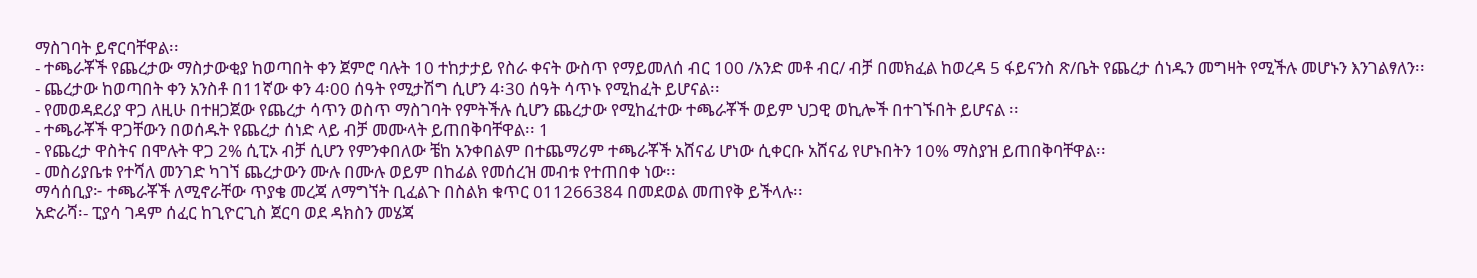ማስገባት ይኖርባቸዋል፡፡
- ተጫራቾች የጨረታው ማስታውቂያ ከወጣበት ቀን ጀምሮ ባሉት 10 ተከታታይ የስራ ቀናት ውስጥ የማይመለሰ ብር 100 /አንድ መቶ ብር/ ብቻ በመክፈል ከወረዳ 5 ፋይናንስ ጽ/ቤት የጨረታ ሰነዱን መግዛት የሚችሉ መሆኑን እንገልፃለን፡፡
- ጨረታው ከወጣበት ቀን አንስቶ በ11ኛው ቀን 4፡00 ሰዓት የሚታሽግ ሲሆን 4፡30 ሰዓት ሳጥኑ የሚከፈት ይሆናል፡፡
- የመወዳደሪያ ዋጋ ለዚሁ በተዘጋጀው የጨረታ ሳጥን ወስጥ ማስገባት የምትችሉ ሲሆን ጨረታው የሚከፈተው ተጫራቾች ወይም ህጋዊ ወኪሎች በተገኙበት ይሆናል ፡፡
- ተጫራቾች ዋጋቸውን በወሰዱት የጨረታ ሰነድ ላይ ብቻ መሙላት ይጠበቅባቸዋል፡፡ 1
- የጨረታ ዋስትና በሞሉት ዋጋ 2% ሲፒኦ ብቻ ሲሆን የምንቀበለው ቼከ አንቀበልም በተጨማሪም ተጫራቾች አሸናፊ ሆነው ሲቀርቡ አሸናፊ የሆኑበትን 10% ማስያዝ ይጠበቅባቸዋል፡፡
- መስሪያቤቱ የተሻለ መንገድ ካገኘ ጨረታውን ሙሉ በሙሉ ወይም በከፊል የመሰረዝ መብቱ የተጠበቀ ነው፡፡
ማሳሰቢያ፦ ተጫራቾች ለሚኖራቸው ጥያቄ መረጃ ለማግኘት ቢፈልጉ በስልክ ቁጥር 011266384 በመደወል መጠየቅ ይችላሉ፡፡
አድራሻ፡- ፒያሳ ገዳም ሰፈር ከጊዮርጊስ ጀርባ ወደ ዳክስን መሄጃ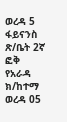ወረዳ 5 ፋይናንስ ጽ/ቤት 2ኛ ፎቅ
የአራዳ ክ/ከተማ ወረዳ 05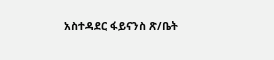አስተዳደር ፋይናንስ ጽ/ቤት